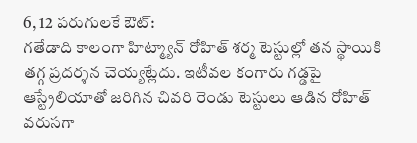6, 12 పరుగులకే ఔట్:
గతేడాది కాలంగా హిట్మ్యాన్ రోహిత్ శర్మ టెస్టుల్లో తన స్థాయికి తగ్గ ప్రదర్శన చెయ్యట్లేదు. ఇటీవల కంగారు గడ్డపై ఆస్ట్రేలియాతో జరిగిన చివరి రెండు టెస్టులు ఆడిన రోహిత్ వరుసగా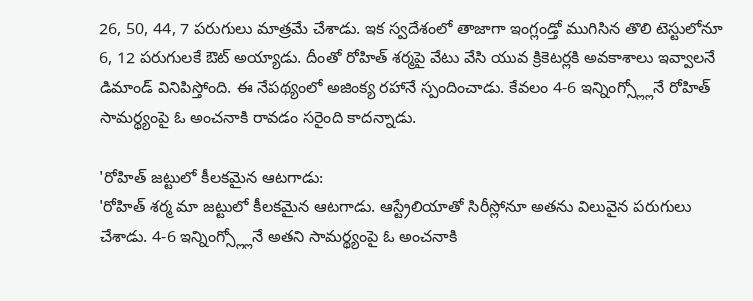26, 50, 44, 7 పరుగులు మాత్రమే చేశాడు. ఇక స్వదేశంలో తాజాగా ఇంగ్లండ్తో ముగిసిన తొలి టెస్టులోనూ 6, 12 పరుగులకే ఔట్ అయ్యాడు. దీంతో రోహిత్ శర్మపై వేటు వేసి యువ క్రికెటర్లకి అవకాశాలు ఇవ్వాలనే డిమాండ్ వినిపిస్తోంది. ఈ నేపథ్యంలో అజింక్య రహానే స్పందించాడు. కేవలం 4-6 ఇన్నింగ్స్ల్లోనే రోహిత్ సామర్థ్యంపై ఓ అంచనాకి రావడం సరైంది కాదన్నాడు.

'రోహిత్ జట్టులో కీలకమైన ఆటగాడు:
'రోహిత్ శర్మ మా జట్టులో కీలకమైన ఆటగాడు. ఆస్ట్రేలియాతో సిరీస్లోనూ అతను విలువైన పరుగులు చేశాడు. 4-6 ఇన్నింగ్స్ల్లోనే అతని సామర్థ్యంపై ఓ అంచనాకి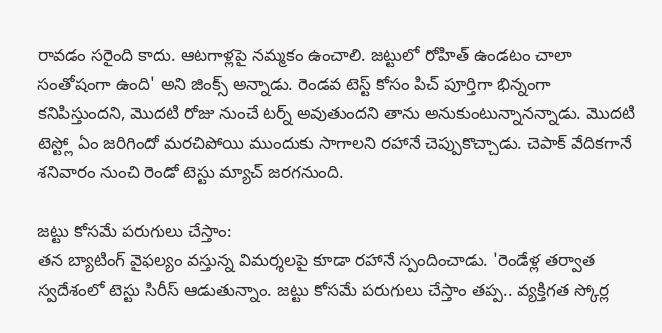రావడం సరైంది కాదు. ఆటగాళ్లపై నమ్మకం ఉంచాలి. జట్టులో రోహిత్ ఉండటం చాలా సంతోషంగా ఉంది' అని జింక్స్ అన్నాడు. రెండవ టెస్ట్ కోసం పిచ్ పూర్తిగా భిన్నంగా కనిపిస్తుందని, మొదటి రోజు నుంచే టర్న్ అవుతుందని తాను అనుకుంటున్నానన్నాడు. మొదటి టెస్ట్లో ఏం జరిగిందో మరచిపోయి ముందుకు సాగాలని రహానే చెప్పుకొచ్చాడు. చెపాక్ వేదికగానే శనివారం నుంచి రెండో టెస్టు మ్యాచ్ జరగనుంది.

జట్టు కోసమే పరుగులు చేస్తాం:
తన బ్యాటింగ్ వైఫల్యం వస్తున్న విమర్శలపై కూడా రహానే స్పందించాడు. 'రెండేళ్ల తర్వాత స్వదేశంలో టెస్టు సిరీస్ ఆడుతున్నాం. జట్టు కోసమే పరుగులు చేస్తాం తప్ప.. వ్యక్తిగత స్కోర్ల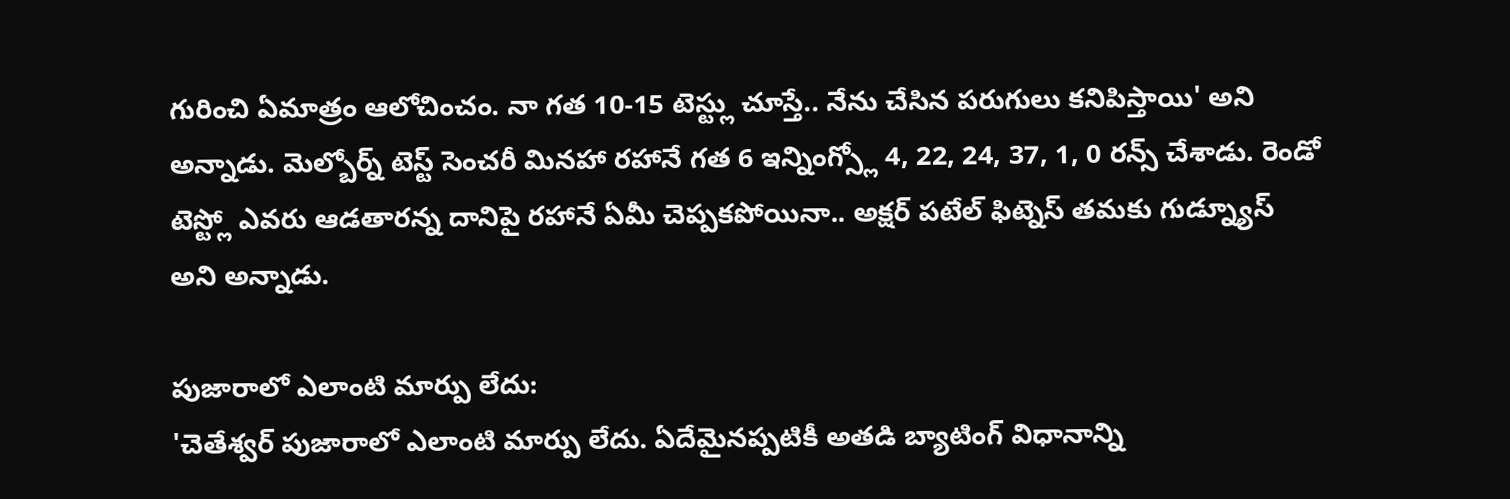గురించి ఏమాత్రం ఆలోచించం. నా గత 10-15 టెస్ట్లు చూస్తే.. నేను చేసిన పరుగులు కనిపిస్తాయి' అని అన్నాడు. మెల్బోర్న్ టెస్ట్ సెంచరీ మినహా రహానే గత 6 ఇన్నింగ్స్లో 4, 22, 24, 37, 1, 0 రన్స్ చేశాడు. రెండో టెస్ట్లో ఎవరు ఆడతారన్న దానిపై రహానే ఏమీ చెప్పకపోయినా.. అక్షర్ పటేల్ ఫిట్నెస్ తమకు గుడ్న్యూస్ అని అన్నాడు.

పుజారాలో ఎలాంటి మార్పు లేదు:
'చెతేశ్వర్ పుజారాలో ఎలాంటి మార్పు లేదు. ఏదేమైనప్పటికీ అతడి బ్యాటింగ్ విధానాన్ని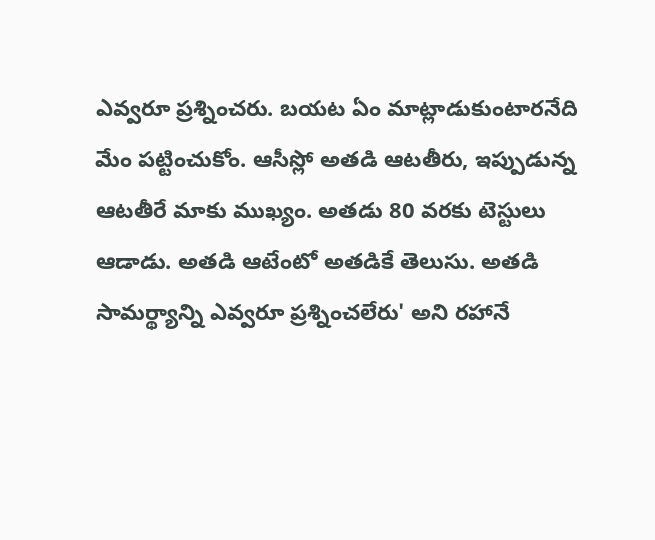ఎవ్వరూ ప్రశ్నించరు. బయట ఏం మాట్లాడుకుంటారనేది మేం పట్టించుకోం. ఆసీస్లో అతడి ఆటతీరు, ఇప్పుడున్న ఆటతీరే మాకు ముఖ్యం. అతడు 80 వరకు టెస్టులు ఆడాడు. అతడి ఆటేంటో అతడికే తెలుసు. అతడి సామర్థ్యాన్ని ఎవ్వరూ ప్రశ్నించలేరు' అని రహానే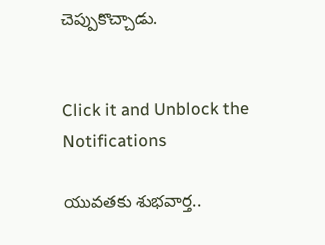చెప్పుకొచ్చాడు.


Click it and Unblock the Notifications

యువతకు శుభవార్త..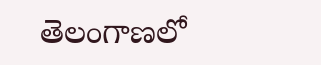తెలంగాణలో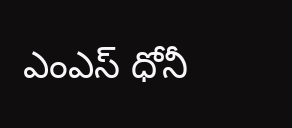ఎంఎస్ ధోనీ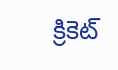క్రికెట్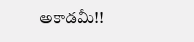అకాడమీ!!